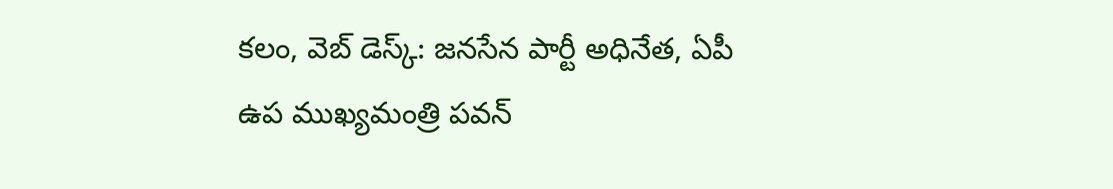కలం, వెబ్ డెస్క్: జనసేన పార్టీ అధినేత, ఏపీ ఉప ముఖ్యమంత్రి పవన్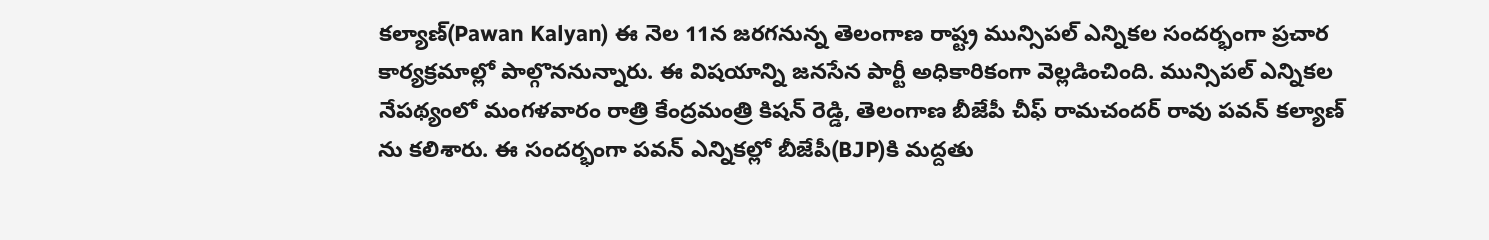కల్యాణ్(Pawan Kalyan) ఈ నెల 11న జరగనున్న తెలంగాణ రాష్ట్ర మున్సిపల్ ఎన్నికల సందర్భంగా ప్రచార కార్యక్రమాల్లో పాల్గొననున్నారు. ఈ విషయాన్ని జనసేన పార్టీ అధికారికంగా వెల్లడించింది. మున్సిపల్ ఎన్నికల నేపథ్యంలో మంగళవారం రాత్రి కేంద్రమంత్రి కిషన్ రెడ్డి, తెలంగాణ బీజేపీ చీఫ్ రామచందర్ రావు పవన్ కల్యాణ్ ను కలిశారు. ఈ సందర్భంగా పవన్ ఎన్నికల్లో బీజేపీ(BJP)కి మద్దతు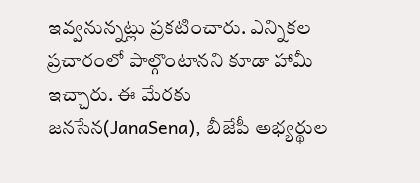ఇవ్వనున్నట్లు ప్రకటించారు. ఎన్నికల ప్రచారంలో పాల్గొంటానని కూడా హామీ ఇచ్చారు. ఈ మేరకు జనసేన(JanaSena), బీజేపీ అభ్యర్థుల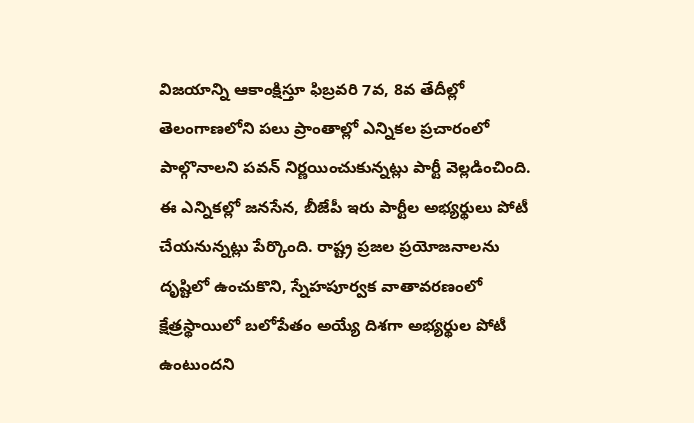విజయాన్ని ఆకాంక్షిస్తూ ఫిబ్రవరి 7వ, 8వ తేదీల్లో తెలంగాణలోని పలు ప్రాంతాల్లో ఎన్నికల ప్రచారంలో పాల్గొనాలని పవన్ నిర్ణయించుకున్నట్లు పార్టీ వెల్లడించింది. ఈ ఎన్నికల్లో జనసేన, బీజేపీ ఇరు పార్టీల అభ్యర్థులు పోటీ చేయనున్నట్లు పేర్కొంది. రాష్ట్ర ప్రజల ప్రయోజనాలను దృష్టిలో ఉంచుకొని, స్నేహపూర్వక వాతావరణంలో క్షేత్రస్థాయిలో బలోపేతం అయ్యే దిశగా అభ్యర్థుల పోటీ ఉంటుందని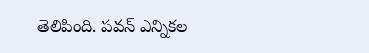తెలిపింది. పవన్ ఎన్నికల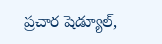ప్రచార షెడ్యూల్,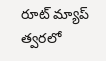రూట్ మ్యాప్ త్వరలో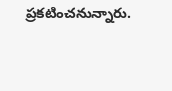ప్రకటించనున్నారు.